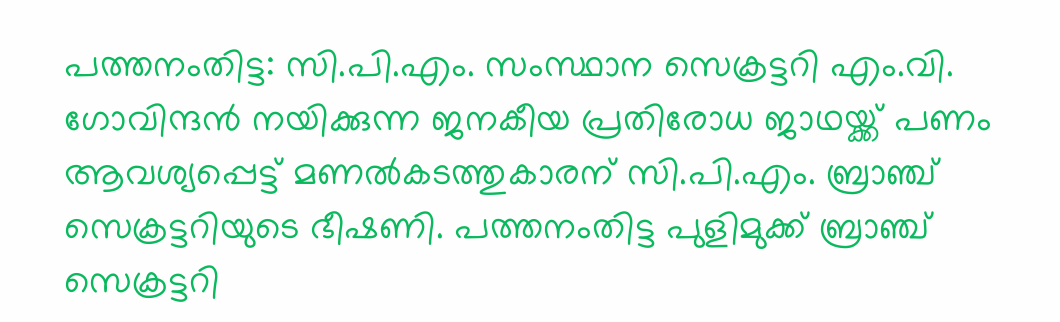പത്തനംതിട്ട: സി.പി.എം. സംസ്ഥാന സെക്രട്ടറി എം.വി. ഗോവിന്ദന്‍ നയിക്കുന്ന ജനകീയ പ്രതിരോധ ജാഥയ്ക്ക് പണം ആവശ്യപ്പെട്ട് മണല്‍കടത്തുകാരന് സി.പി.എം. ബ്രാഞ്ച് സെക്രട്ടറിയുടെ ഭീഷണി. പത്തനംതിട്ട പുളിമുക്ക് ബ്രാഞ്ച് സെക്രട്ടറി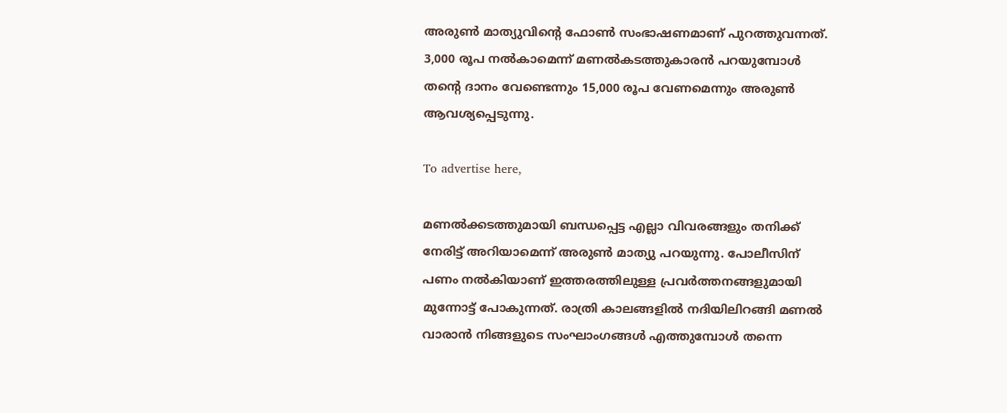അരുണ്‍ മാത്യുവിന്റെ ഫോണ്‍ സംഭാഷണമാണ് പുറത്തുവന്നത്. 3,000 രൂപ നല്‍കാമെന്ന് മണല്‍കടത്തുകാരന്‍ പറയുമ്പോള്‍ തന്റെ ദാനം വേണ്ടെന്നും 15,000 രൂപ വേണമെന്നും അരുണ്‍ ആവശ്യപ്പെടുന്നു.

To advertise here,

മണല്‍ക്കടത്തുമായി ബന്ധപ്പെട്ട എല്ലാ വിവരങ്ങളും തനിക്ക് നേരിട്ട് അറിയാമെന്ന് അരുണ്‍ മാത്യു പറയുന്നു. പോലീസിന് പണം നല്‍കിയാണ് ഇത്തരത്തിലുള്ള പ്രവര്‍ത്തനങ്ങളുമായി മുന്നോട്ട് പോകുന്നത്. രാത്രി കാലങ്ങളില്‍ നദിയിലിറങ്ങി മണല്‍ വാരാന്‍ നിങ്ങളുടെ സംഘാംഗങ്ങള്‍ എത്തുമ്പോള്‍ തന്നെ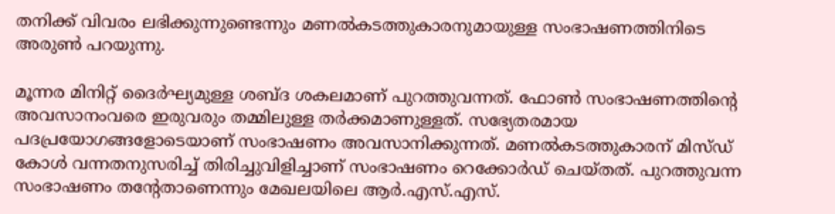തനിക്ക് വിവരം ലഭിക്കുന്നുണ്ടെന്നും മണല്‍കടത്തുകാരനുമായുള്ള സംഭാഷണത്തിനിടെ അരുണ്‍ പറയുന്നു.

മൂന്നര മിനിറ്റ് ദൈര്‍ഘ്യമുള്ള ശബ്ദ ശകലമാണ് പുറത്തുവന്നത്. ഫോണ്‍ സംഭാഷണത്തിന്റെ അവസാനംവരെ ഇരുവരും തമ്മിലുള്ള തര്‍ക്കമാണുള്ളത്. സഭ്യേതരമായ പദപ്രയോഗങ്ങളോടെയാണ് സംഭാഷണം അവസാനിക്കുന്നത്. മണല്‍കടത്തുകാരന് മിസ്ഡ് കോള്‍ വന്നതനുസരിച്ച് തിരിച്ചുവിളിച്ചാണ് സംഭാഷണം റെക്കോര്‍ഡ് ചെയ്തത്. പുറത്തുവന്ന സംഭാഷണം തന്റേതാണെന്നും മേഖലയിലെ ആര്‍.എസ്.എസ്.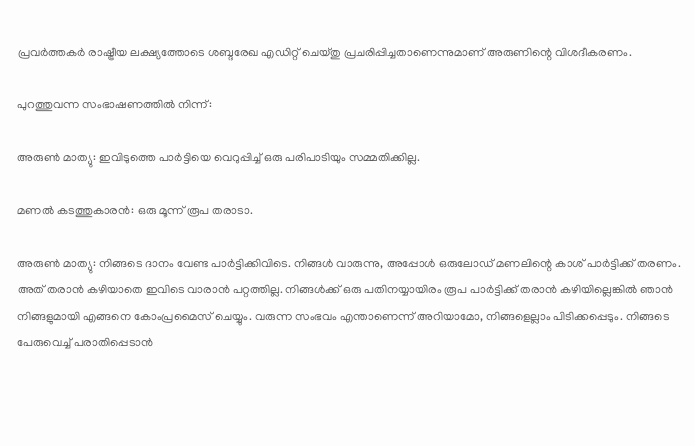പ്രവര്‍ത്തകര്‍ രാഷ്ട്രീയ ലക്ഷ്യത്തോടെ ശബ്ദരേഖ എഡിറ്റ് ചെയ്തു പ്രചരിപ്പിച്ചതാണെന്നുമാണ് അരുണിന്റെ വിശദീകരണം.

പുറത്തുവന്ന സംഭാഷണത്തില്‍ നിന്ന്:

അരുണ്‍ മാത്യു: ഇവിടുത്തെ പാര്‍ട്ടിയെ വെറുപ്പിച്ച് ഒരു പരിപാടിയും സമ്മതിക്കില്ല.

മണല്‍ കടത്തുകാരന്‍: ഒരു മൂന്ന് രൂപ തരാടാ.

അരുണ്‍ മാത്യു: നിങ്ങടെ ദാനം വേണ്ട പാര്‍ട്ടിക്കിവിടെ. നിങ്ങള്‍ വാരുന്നു, അപ്പോള്‍ ഒരുലോഡ് മണലിന്റെ കാശ് പാര്‍ട്ടിക്ക് തരണം. അത് തരാന്‍ കഴിയാതെ ഇവിടെ വാരാന്‍ പറ്റത്തില്ല. നിങ്ങള്‍ക്ക് ഒരു പതിനയ്യായിരം രൂപ പാര്‍ട്ടിക്ക് തരാന്‍ കഴിയില്ലെങ്കില്‍ ഞാന്‍ നിങ്ങളുമായി എങ്ങനെ കോംപ്രമൈസ് ചെയ്യും. വരുന്ന സംഭവം എന്താണെന്ന് അറിയാമോ, നിങ്ങളെല്ലാം പിടിക്കപ്പെടും. നിങ്ങടെ പേരുവെച്ച് പരാതിപ്പെടാന്‍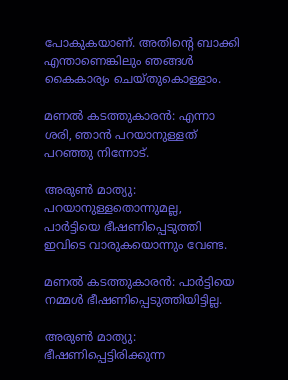പോകുകയാണ്. അതിന്റെ ബാക്കി എന്താണെങ്കിലും ഞങ്ങള്‍ കൈകാര്യം ചെയ്തുകൊള്ളാം.

മണല്‍ കടത്തുകാരന്‍: എന്നാ ശരി, ഞാന്‍ പറയാനുള്ളത് പറഞ്ഞു നിന്നോട്.

അരുണ്‍ മാത്യു: പറയാനുള്ളതൊന്നുമല്ല, പാര്‍ട്ടിയെ ഭീഷണിപ്പെടുത്തി ഇവിടെ വാരുകയൊന്നും വേണ്ട.

മണല്‍ കടത്തുകാരന്‍: പാര്‍ട്ടിയെ നമ്മള്‍ ഭീഷണിപ്പെടുത്തിയിട്ടില്ല.

അരുണ്‍ മാത്യു: ഭീഷണിപ്പെട്ടിരിക്കുന്ന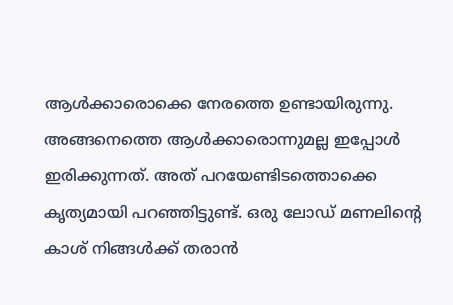ആള്‍ക്കാരൊക്കെ നേരത്തെ ഉണ്ടായിരുന്നു. അങ്ങനെത്തെ ആള്‍ക്കാരൊന്നുമല്ല ഇപ്പോള്‍ ഇരിക്കുന്നത്. അത് പറയേണ്ടിടത്തൊക്കെ കൃത്യമായി പറഞ്ഞിട്ടുണ്ട്. ഒരു ലോഡ് മണലിന്റെ കാശ് നിങ്ങള്‍ക്ക് തരാന്‍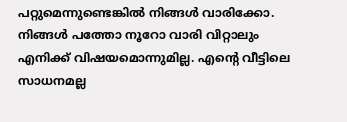പറ്റുമെന്നുണ്ടെങ്കില്‍ നിങ്ങള്‍ വാരിക്കോ. നിങ്ങള്‍ പത്തോ നൂറോ വാരി വിറ്റാലും എനിക്ക് വിഷയമൊന്നുമില്ല. എന്റെ വീട്ടിലെ സാധനമല്ല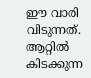ഈ വാരി വിടുന്നത്. ആറ്റില്‍ കിടക്കുന്ന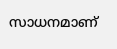സാധനമാണ്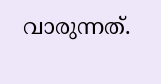വാരുന്നത്.